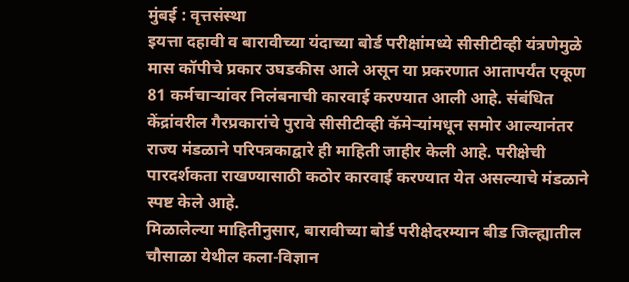मुंबई : वृत्तसंस्था
इयत्ता दहावी व बारावीच्या यंदाच्या बोर्ड परीक्षांमध्ये सीसीटीव्ही यंत्रणेमुळे मास कॉपीचे प्रकार उघडकीस आले असून या प्रकरणात आतापर्यंत एकूण 81 कर्मचाऱ्यांवर निलंबनाची कारवाई करण्यात आली आहे. संबंधित केंद्रांवरील गैरप्रकारांचे पुरावे सीसीटीव्ही कॅमेऱ्यांमधून समोर आल्यानंतर राज्य मंडळाने परिपत्रकाद्वारे ही माहिती जाहीर केली आहे. परीक्षेची पारदर्शकता राखण्यासाठी कठोर कारवाई करण्यात येत असल्याचे मंडळाने स्पष्ट केले आहे.
मिळालेल्या माहितीनुसार, बारावीच्या बोर्ड परीक्षेदरम्यान बीड जिल्ह्यातील चौसाळा येथील कला-विज्ञान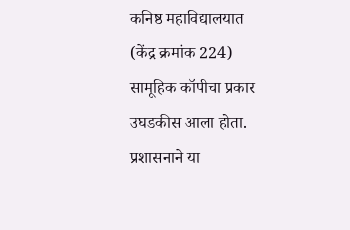कनिष्ठ महाविद्यालयात (केंद्र क्रमांक 224) सामूहिक कॉपीचा प्रकार उघडकीस आला होता. प्रशासनाने या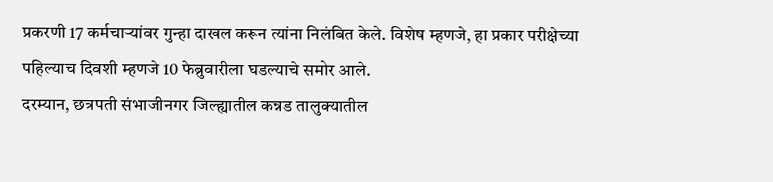प्रकरणी 17 कर्मचाऱ्यांवर गुन्हा दाखल करून त्यांना निलंबित केले. विशेष म्हणजे, हा प्रकार परीक्षेच्या पहिल्याच दिवशी म्हणजे 10 फेब्रुवारीला घडल्याचे समोर आले.
दरम्यान, छत्रपती संभाजीनगर जिल्ह्यातील कन्नड तालुक्यातील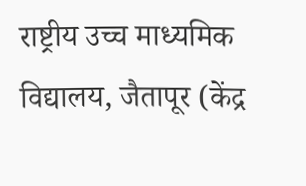राष्ट्रीय उच्च माध्यमिक विद्यालय, जैतापूर (केंद्र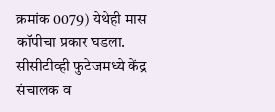क्रमांक 0079) येथेही मास कॉपीचा प्रकार घडला. सीसीटीव्ही फुटेजमध्ये केंद्र संचालक व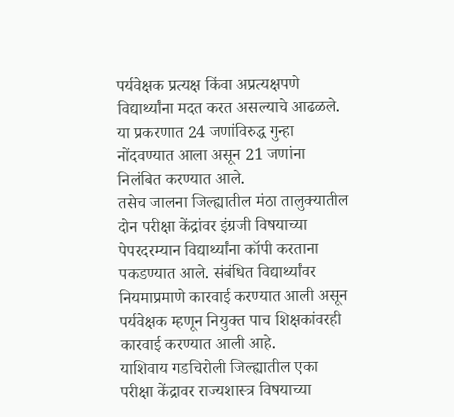पर्यवेक्षक प्रत्यक्ष किंवा अप्रत्यक्षपणे विद्यार्थ्यांना मदत करत असल्याचे आढळले. या प्रकरणात 24 जणांविरुद्ध गुन्हा नोंदवण्यात आला असून 21 जणांना निलंबित करण्यात आले.
तसेच जालना जिल्ह्यातील मंठा तालुक्यातील दोन परीक्षा केंद्रांवर इंग्रजी विषयाच्या पेपरदरम्यान विद्यार्थ्यांना कॉपी करताना पकडण्यात आले. संबंधित विद्यार्थ्यांवर नियमाप्रमाणे कारवाई करण्यात आली असून पर्यवेक्षक म्हणून नियुक्त पाच शिक्षकांवरही कारवाई करण्यात आली आहे.
याशिवाय गडचिरोली जिल्ह्यातील एका परीक्षा केंद्रावर राज्यशास्त्र विषयाच्या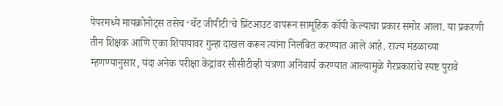पेपरमध्ये मायक्रोनोट्स तसेच ‘चॅट जीपीटी’चे प्रिंटआउट वापरून सामूहिक कॉपी केल्याचा प्रकार समोर आला. या प्रकरणी तीन शिक्षक आणि एका शिपायावर गुन्हा दाखल करून त्यांना निलंबित करण्यात आले आहे. राज्य मंडळाच्या म्हणण्यानुसार, यंदा अनेक परीक्षा केंद्रांवर सीसीटीव्ही यंत्रणा अनिवार्य करण्यात आल्यामुळे गैरप्रकारांचे स्पष्ट पुरावे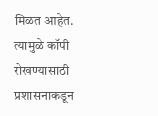मिळत आहेत. त्यामुळे कॉपी रोखण्यासाठी प्रशासनाकडून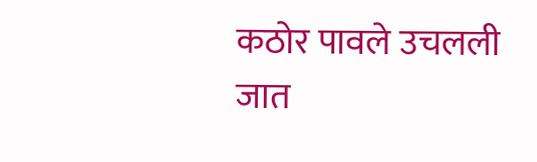कठोर पावले उचलली जात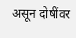असून दोषींवर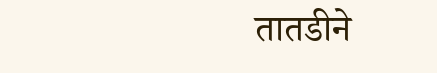तातडीने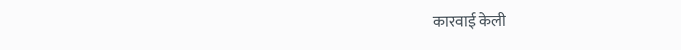कारवाई केली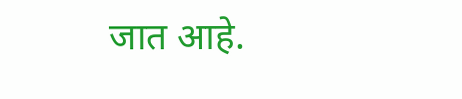जात आहे.